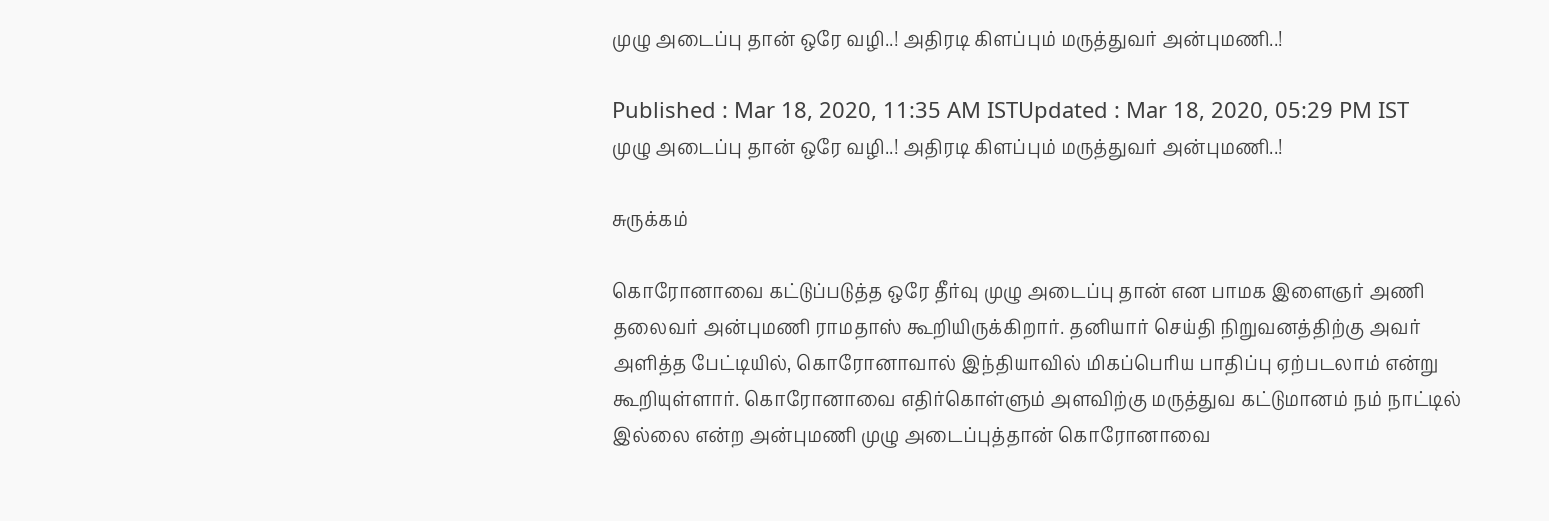முழு அடைப்பு தான் ஒரே வழி..! அதிரடி கிளப்பும் மருத்துவர் அன்புமணி..!

Published : Mar 18, 2020, 11:35 AM ISTUpdated : Mar 18, 2020, 05:29 PM IST
முழு அடைப்பு தான் ஒரே வழி..! அதிரடி கிளப்பும் மருத்துவர் அன்புமணி..!

சுருக்கம்

கொரோனாவை கட்டுப்படுத்த ஒரே தீர்வு முழு அடைப்பு தான் என பாமக இளைஞர் அணி தலைவர் அன்புமணி ராமதாஸ் கூறியிருக்கிறார். தனியார் செய்தி நிறுவனத்திற்கு அவர் அளித்த பேட்டியில், கொரோனாவால் இந்தியாவில் மிகப்பெரிய பாதிப்பு ஏற்படலாம் என்று கூறியுள்ளார். கொரோனாவை எதிர்கொள்ளும் அளவிற்கு மருத்துவ கட்டுமானம் நம் நாட்டில் இல்லை என்ற அன்புமணி முழு அடைப்புத்தான் கொரோனாவை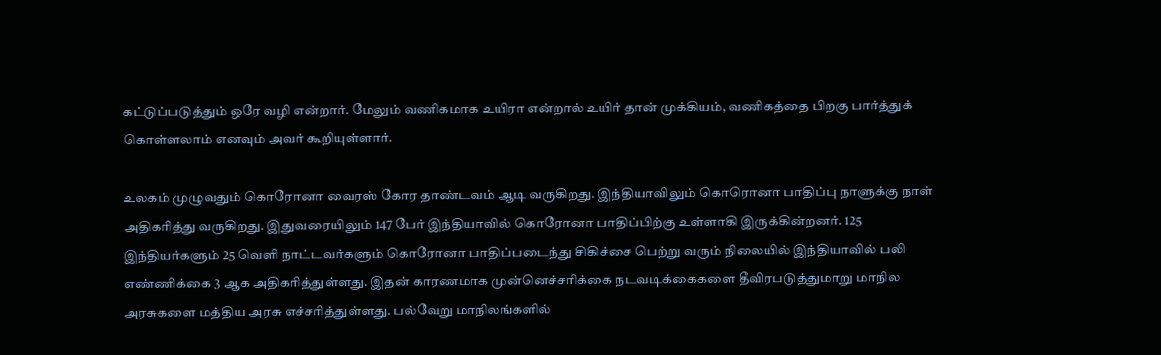கட்டுப்படுத்தும் ஒரே வழி என்றார். மேலும் வணிகமாக உயிரா என்றால் உயிர் தான் முக்கியம், வணிகத்தை பிறகு பார்த்துக் கொள்ளலாம் எனவும் அவர் கூறியுள்ளார்.

உலகம் முழுவதும் கொரோனா வைரஸ் கோர தாண்டவம் ஆடி வருகிறது. இந்தியாவிலும் கொரொனா பாதிப்பு நாளுக்கு நாள் அதிகரித்து வருகிறது. இதுவரையிலும் 147 பேர் இந்தியாவில் கொரோனா பாதிப்பிற்கு உள்ளாகி இருக்கின்றனர். 125 இந்தியர்களும் 25 வெளி நாட்டவர்களும் கொரோனா பாதிப்படைந்து சிகிச்சை பெற்று வரும் நிலையில் இந்தியாவில் பலி எண்ணிக்கை 3 ஆக அதிகரித்துள்ளது. இதன் காரணமாக முன்னெச்சரிக்கை நடவடிக்கைகளை தீவிரபடுத்துமாறு மாநில அரசுகளை மத்திய அரசு எச்சரித்துள்ளது. பல்வேறு மாநிலங்களில்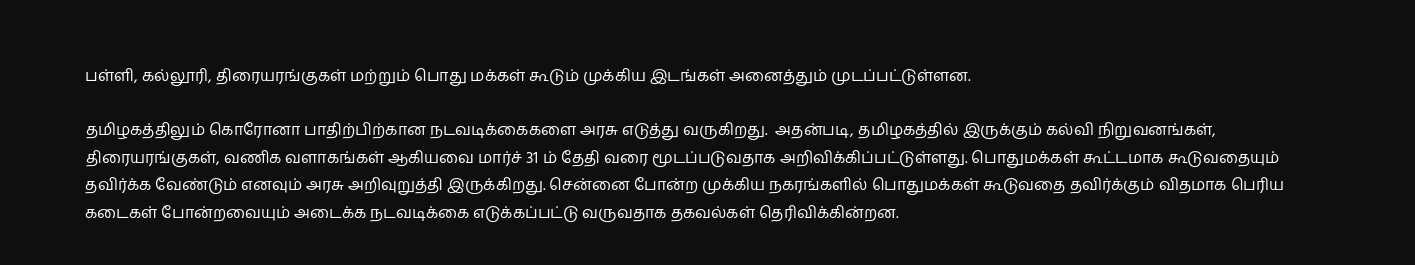பள்ளி, கல்லூரி, திரையரங்குகள் மற்றும் பொது மக்கள் கூடும் முக்கிய இடங்கள் அனைத்தும் முடப்பட்டுள்ளன.

தமிழகத்திலும் கொரோனா பாதிற்பிற்கான நடவடிக்கைகளை அரசு எடுத்து வருகிறது.  அதன்படி, தமிழகத்தில் இருக்கும் கல்வி நிறுவனங்கள், திரையரங்குகள், வணிக வளாகங்கள் ஆகியவை மார்ச் 31 ம் தேதி வரை மூடப்படுவதாக அறிவிக்கிப்பட்டுள்ளது. பொதுமக்கள் கூட்டமாக கூடுவதையும் தவிர்க்க வேண்டும் எனவும் அரசு அறிவுறுத்தி இருக்கிறது. சென்னை போன்ற முக்கிய நகரங்களில் பொதுமக்கள் கூடுவதை தவிர்க்கும் விதமாக பெரிய கடைகள் போன்றவையும் அடைக்க நடவடிக்கை எடுக்கப்பட்டு வருவதாக தகவல்கள் தெரிவிக்கின்றன.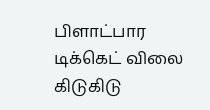பிளாட்பார டிக்கெட் விலை கிடுகிடு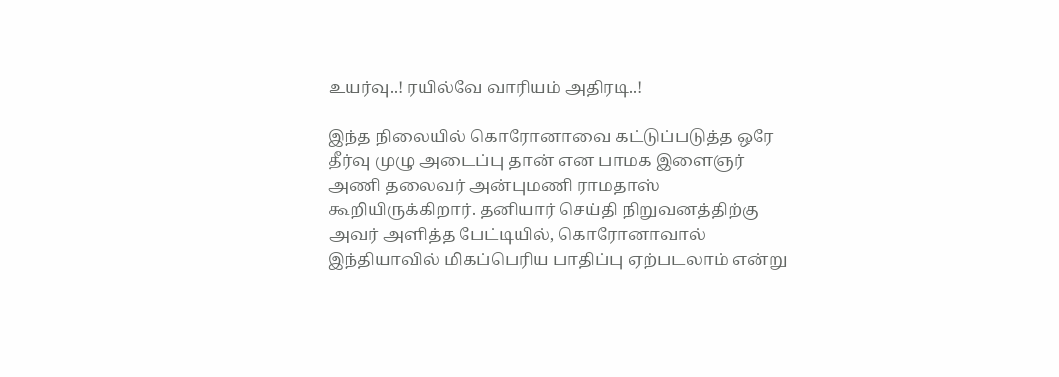உயர்வு..! ரயில்வே வாரியம் அதிரடி..!

இந்த நிலையில் கொரோனாவை கட்டுப்படுத்த ஒரே தீர்வு முழு அடைப்பு தான் என பாமக இளைஞர் அணி தலைவர் அன்புமணி ராமதாஸ் கூறியிருக்கிறார். தனியார் செய்தி நிறுவனத்திற்கு அவர் அளித்த பேட்டியில், கொரோனாவால் இந்தியாவில் மிகப்பெரிய பாதிப்பு ஏற்படலாம் என்று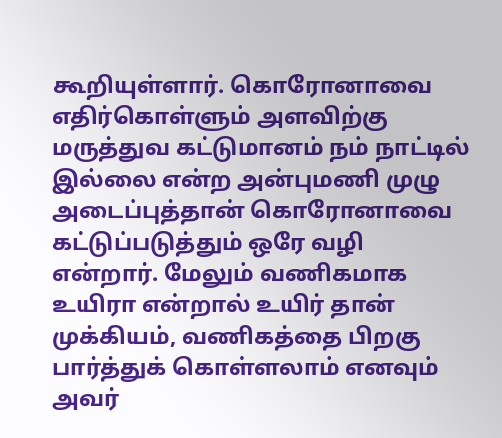கூறியுள்ளார். கொரோனாவை எதிர்கொள்ளும் அளவிற்கு மருத்துவ கட்டுமானம் நம் நாட்டில் இல்லை என்ற அன்புமணி முழு அடைப்புத்தான் கொரோனாவை கட்டுப்படுத்தும் ஒரே வழி என்றார். மேலும் வணிகமாக உயிரா என்றால் உயிர் தான் முக்கியம், வணிகத்தை பிறகு பார்த்துக் கொள்ளலாம் எனவும் அவர்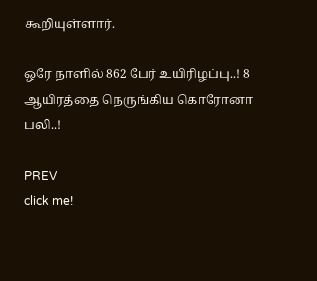கூறியுள்ளார்.

ஒரே நாளில் 862 பேர் உயிரிழப்பு..! 8 ஆயிரத்தை நெருங்கிய கொரோனா பலி..!

PREV
click me!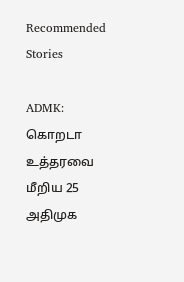Recommended Stories

ADMK: கொறடா உத்தரவை மீறிய 25 அதிமுக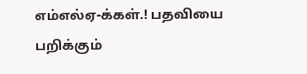எம்எல்ஏ-க்கள்.! பதவியை பறிக்கும்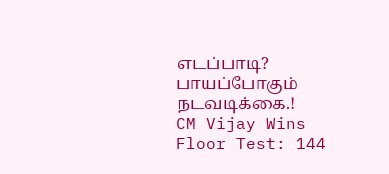எடப்பாடி? பாயப்போகும் நடவடிக்கை.!
CM Vijay Wins Floor Test: 144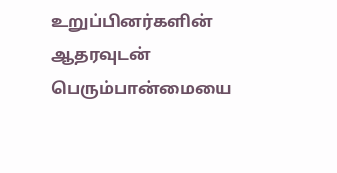உறுப்பினர்களின் ஆதரவுடன் பெரும்பான்மையை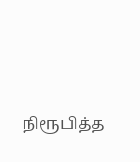நிரூபித்த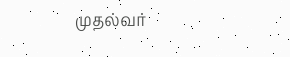முதல்வர்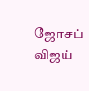ஜோசப் விஜய்